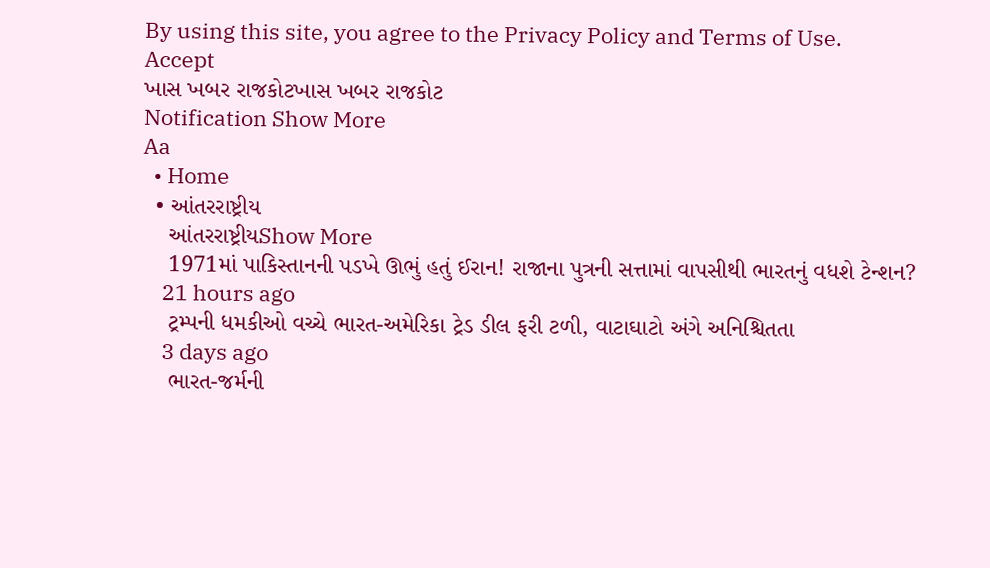By using this site, you agree to the Privacy Policy and Terms of Use.
Accept
ખાસ ખબર રાજકોટખાસ ખબર રાજકોટ
Notification Show More
Aa
  • Home
  • આંતરરાષ્ટ્રીય
    આંતરરાષ્ટ્રીયShow More
    1971માં પાકિસ્તાનની પડખે ઊભું હતું ઈરાન! રાજાના પુત્રની સત્તામાં વાપસીથી ભારતનું વધશે ટેન્શન?
    21 hours ago
    ટ્રમ્પની ધમકીઓ વચ્ચે ભારત-અમેરિકા ટ્રેડ ડીલ ફરી ટળી, વાટાઘાટો અંગે અનિશ્ચિતતા
    3 days ago
    ભારત-જર્મની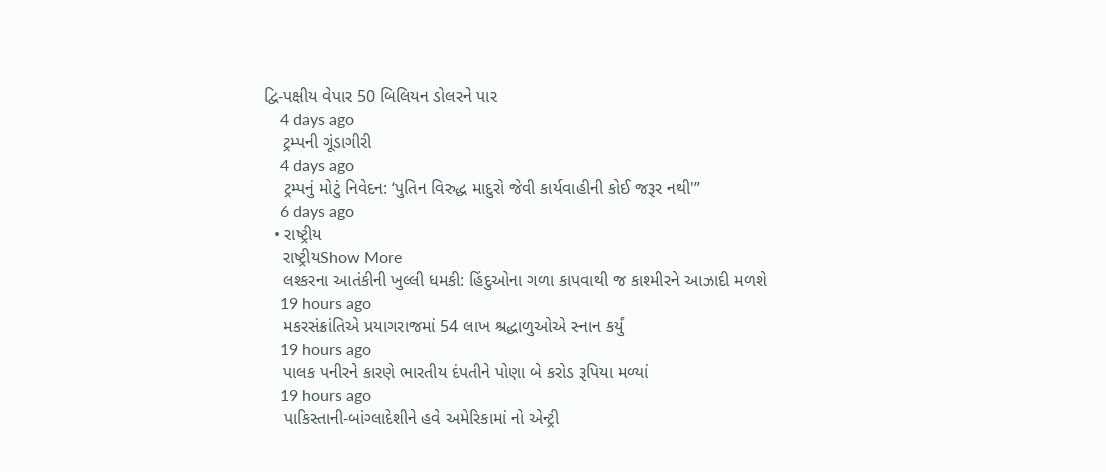દ્વિ-પક્ષીય વેપાર 50 બિલિયન ડોલરને પાર
    4 days ago
    ટ્રમ્પની ગૂંડાગીરી
    4 days ago
    ટ્રમ્પનું મોટું નિવેદન: ‘પુતિન વિરુદ્ધ માદુરો જેવી કાર્યવાહીની કોઈ જરૂર નથી'”
    6 days ago
  • રાષ્ટ્રીય
    રાષ્ટ્રીયShow More
    લશ્કરના આતંકીની ખુલ્લી ધમકી: હિંદુઓના ગળા કાપવાથી જ કાશ્મીરને આઝાદી મળશે
    19 hours ago
    મકરસંક્રાંતિએ પ્રયાગરાજમાં 54 લાખ શ્રદ્ધાળુઓએ સ્નાન કર્યું
    19 hours ago
    પાલક પનીરને કારણે ભારતીય દંપતીને પોણા બે કરોડ રૂપિયા મળ્યાં
    19 hours ago
    પાકિસ્તાની-બાંગ્લાદેશીને હવે અમેરિકામાં નો એન્ટ્રી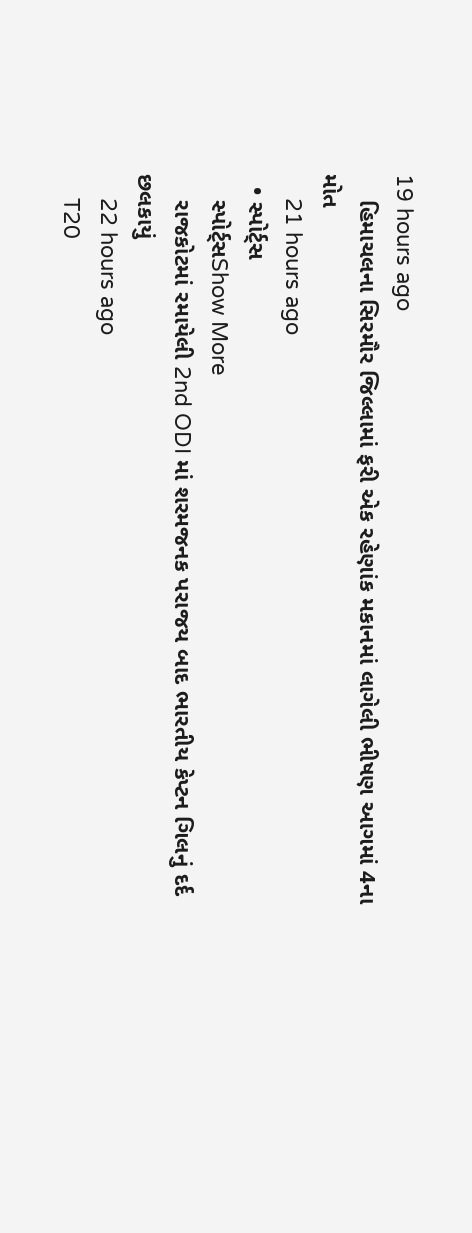19 hours ago
    હિમાચલના સિરમૌર જિલ્લામાં ફરી એક રહેણાંક મકાનમાં લાગેલી ભીષણ આગમાં 4ના મોત
    21 hours ago
  • સ્પોર્ટ્સ
    સ્પોર્ટ્સShow More
    રાજકોટમાં રમાયેલી 2nd ODI માં શરમજનક પરાજય બાદ ભારતીય કેપ્ટન ગિલનું દર્દ છલકાયું
    22 hours ago
    T20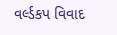વર્લ્ડકપ વિવાદ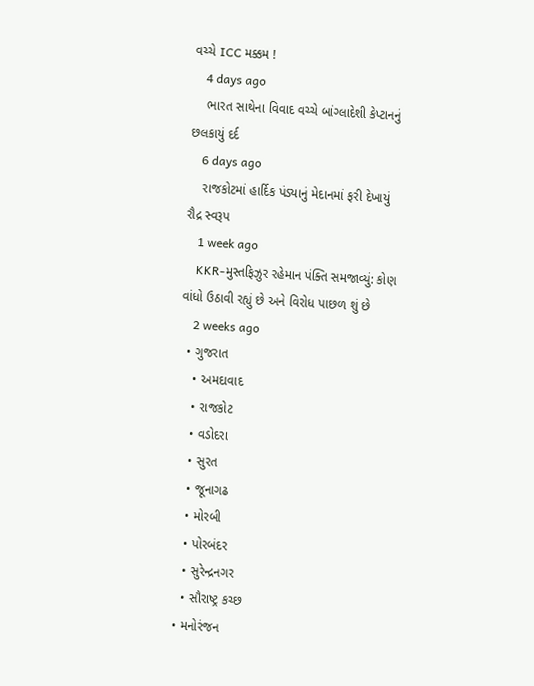વચ્ચે ICC મક્કમ !
    4 days ago
    ભારત સાથેના વિવાદ વચ્ચે બાંગ્લાદેશી કેપ્ટાનનું છલકાયું દર્દ
    6 days ago
    રાજકોટમાં હાર્દિક પંડ્યાનું મેદાનમાં ફરી દેખાયું રૌદ્ર સ્વરૂપ
    1 week ago
    KKR-મુસ્તફિઝુર રહેમાન પંક્તિ સમજાવ્યું: કોણ વાંધો ઉઠાવી રહ્યું છે અને વિરોધ પાછળ શું છે
    2 weeks ago
  • ગુજરાત
    • અમદાવાદ
    • રાજકોટ
    • વડોદરા
    • સુરત
    • જૂનાગઢ
    • મોરબી
    • પોરબંદર
    • સુરેન્દ્રનગર
    • સૌરાષ્ટ્ર કચ્છ
  • મનોરંજન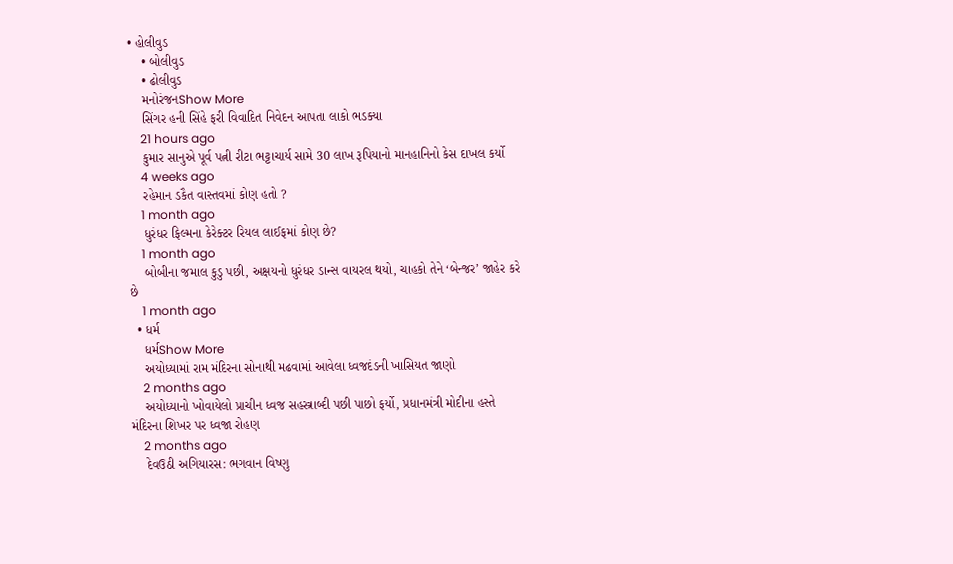• હોલીવુડ
    • બોલીવુડ
    • ઢોલીવુડ
    મનોરંજનShow More
    સિંગર હની સિંહે ફરી વિવાદિત નિવેદન આપતા લાકો ભડક્યા
    21 hours ago
    કુમાર સાનુએ પૂર્વ પત્ની રીટા ભટ્ટાચાર્ય સામે 30 લાખ રૂપિયાનો માનહાનિનો કેસ દાખલ કર્યો
    4 weeks ago
    રહેમાન ડકૈત વાસ્તવમાં કોણ હતો ?
    1 month ago
    ધુરંધર ફિલ્મના કેરેક્ટર રિયલ લાઈફમાં કોણ છે?
    1 month ago
    બોબીના જમાલ કુડુ પછી, અક્ષયનો ધુરંધર ડાન્સ વાયરલ થયો, ચાહકો તેને ‘બેન્જર’ જાહેર કરે છે
    1 month ago
  • ધર્મ
    ધર્મShow More
    અયોધ્યામાં રામ મંદિરના સોનાથી મઢવામાં આવેલા ધ્વજદંડની ખાસિયત જાણો
    2 months ago
    અયોધ્યાનો ખોવાયેલો પ્રાચીન ધ્વજ સહસ્ત્રાબ્દી પછી પાછો ફર્યો, પ્રધાનમંત્રી મોદીના હસ્તે મંદિરના શિખર પર ધ્વજા રોહણ
    2 months ago
    દેવઉઠી અગિયારસ: ભગવાન વિષ્ણુ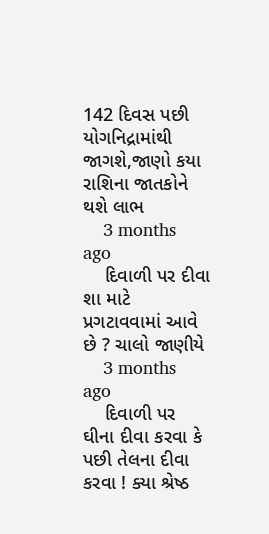142 દિવસ પછી યોગનિદ્રામાંથી જાગશે,જાણો કયા રાશિના જાતકોને થશે લાભ
    3 months ago
    દિવાળી પર દીવા શા માટે પ્રગટાવવામાં આવે છે ? ચાલો જાણીયે
    3 months ago
    દિવાળી પર ઘીના દીવા કરવા કે પછી તેલના દીવા કરવા ! ક્યા શ્રેષ્ઠ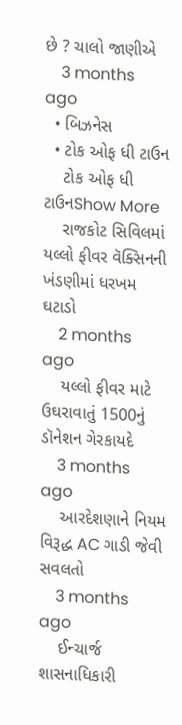છે ? ચાલો જાણીએ
    3 months ago
  • બિઝનેસ
  • ટોક ઓફ ધી ટાઉન
    ટોક ઓફ ધી ટાઉનShow More
    રાજકોટ સિવિલમાં યલ્લો ફીવર વૅક્સિનની ખંડણીમાં ધરખમ ઘટાડો
    2 months ago
    યલ્લો ફીવર માટે ઉઘરાવાતું 1500નું ડૉનેશન ગેરકાયદે
    3 months ago
    આરદેશણાને નિયમ વિરૂદ્ધ AC ગાડી જેવી સવલતો
    3 months ago
    ઈન્ચાર્જ શાસનાધિકારી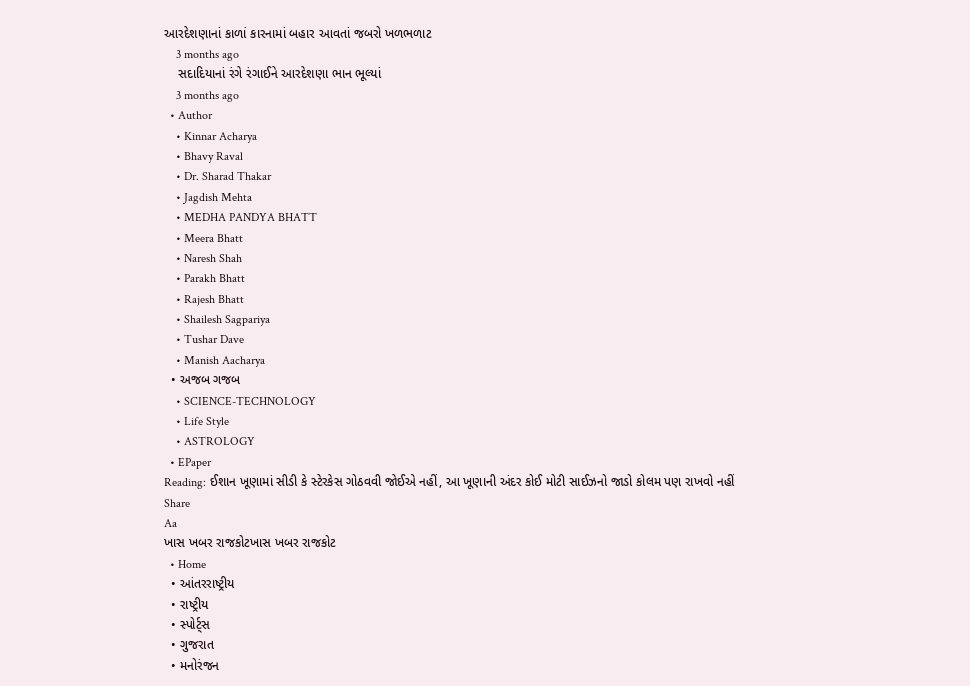આરદેશણાનાં કાળાં કારનામાં બહાર આવતાં જબરો ખળભળાટ
    3 months ago
    સદાદિયાનાં રંગે રંગાઈને આરદેશણા ભાન ભૂલ્યાં
    3 months ago
  • Author
    • Kinnar Acharya
    • Bhavy Raval
    • Dr. Sharad Thakar
    • Jagdish Mehta
    • MEDHA PANDYA BHATT
    • Meera Bhatt
    • Naresh Shah
    • Parakh Bhatt
    • Rajesh Bhatt
    • Shailesh Sagpariya
    • Tushar Dave
    • Manish Aacharya
  • અજબ ગજબ
    • SCIENCE-TECHNOLOGY
    • Life Style
    • ASTROLOGY
  • EPaper
Reading: ઈશાન ખૂણામાં સીડી કે સ્ટેરકેસ ગોઠવવી જોઈએ નહીં, આ ખૂણાની અંદર કોઈ મોટી સાઈઝનો જાડો કોલમ પણ રાખવો નહીં
Share
Aa
ખાસ ખબર રાજકોટખાસ ખબર રાજકોટ
  • Home
  • આંતરરાષ્ટ્રીય
  • રાષ્ટ્રીય
  • સ્પોર્ટ્સ
  • ગુજરાત
  • મનોરંજન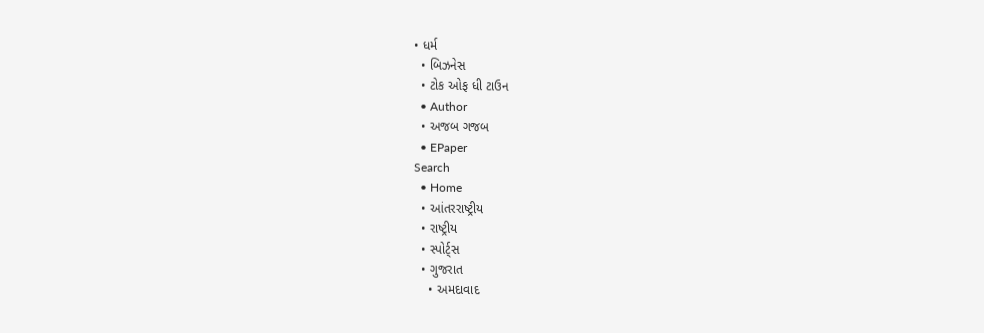• ધર્મ
  • બિઝનેસ
  • ટોક ઓફ ધી ટાઉન
  • Author
  • અજબ ગજબ
  • EPaper
Search
  • Home
  • આંતરરાષ્ટ્રીય
  • રાષ્ટ્રીય
  • સ્પોર્ટ્સ
  • ગુજરાત
    • અમદાવાદ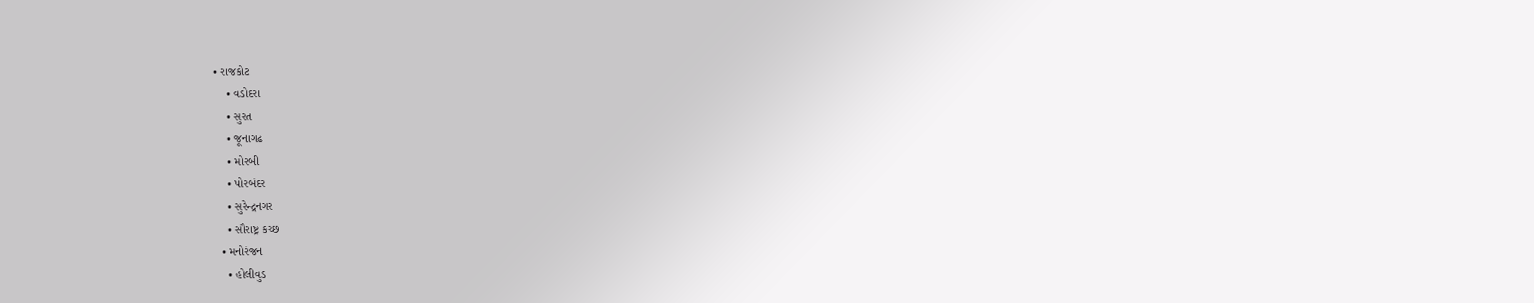• રાજકોટ
    • વડોદરા
    • સુરત
    • જૂનાગઢ
    • મોરબી
    • પોરબંદર
    • સુરેન્દ્રનગર
    • સૌરાષ્ટ્ર કચ્છ
  • મનોરંજન
    • હોલીવુડ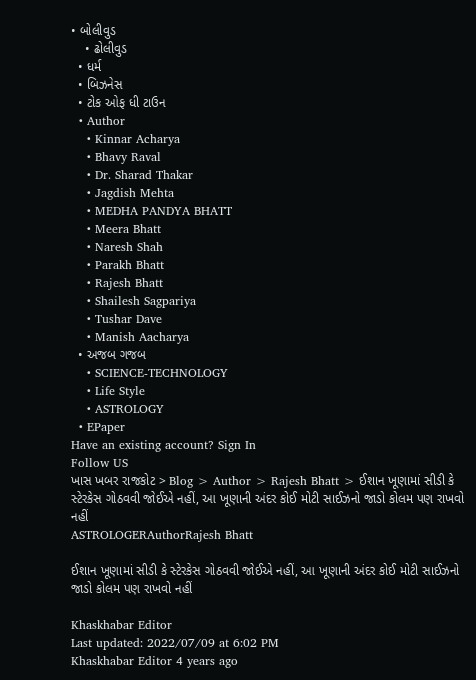• બોલીવુડ
    • ઢોલીવુડ
  • ધર્મ
  • બિઝનેસ
  • ટોક ઓફ ધી ટાઉન
  • Author
    • Kinnar Acharya
    • Bhavy Raval
    • Dr. Sharad Thakar
    • Jagdish Mehta
    • MEDHA PANDYA BHATT
    • Meera Bhatt
    • Naresh Shah
    • Parakh Bhatt
    • Rajesh Bhatt
    • Shailesh Sagpariya
    • Tushar Dave
    • Manish Aacharya
  • અજબ ગજબ
    • SCIENCE-TECHNOLOGY
    • Life Style
    • ASTROLOGY
  • EPaper
Have an existing account? Sign In
Follow US
ખાસ ખબર રાજકોટ > Blog > Author > Rajesh Bhatt > ઈશાન ખૂણામાં સીડી કે સ્ટેરકેસ ગોઠવવી જોઈએ નહીં, આ ખૂણાની અંદર કોઈ મોટી સાઈઝનો જાડો કોલમ પણ રાખવો નહીં
ASTROLOGERAuthorRajesh Bhatt

ઈશાન ખૂણામાં સીડી કે સ્ટેરકેસ ગોઠવવી જોઈએ નહીં, આ ખૂણાની અંદર કોઈ મોટી સાઈઝનો જાડો કોલમ પણ રાખવો નહીં

Khaskhabar Editor
Last updated: 2022/07/09 at 6:02 PM
Khaskhabar Editor 4 years ago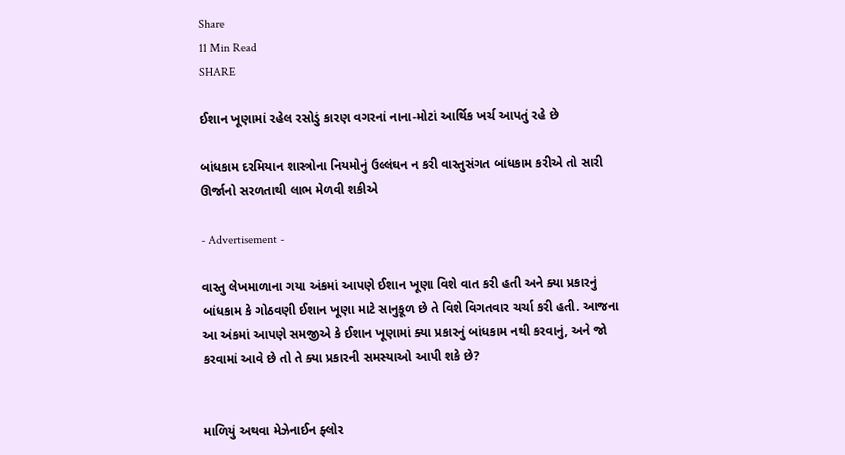Share
11 Min Read
SHARE

ઈશાન ખૂણામાં રહેલ રસોડું કારણ વગરનાં નાના-મોટાં આર્થિક ખર્ચ આપતું રહે છે

બાંધકામ દરમિયાન શાસ્ત્રોના નિયમોનું ઉલ્લંઘન ન કરી વાસ્તુસંગત બાંધકામ કરીએ તો સારી ઊર્જાનો સરળતાથી લાભ મેળવી શકીએ

- Advertisement -

વાસ્તુ લેખમાળાના ગયા અંકમાં આપણે ઈશાન ખૂણા વિશે વાત કરી હતી અને ક્યા પ્રકારનું બાંધકામ કે ગોઠવણી ઈશાન ખૂણા માટે સાનુકૂળ છે તે વિશે વિગતવાર ચર્ચા કરી હતી. આજના આ અંકમાં આપણે સમજીએ કે ઈશાન ખૂણામાં ક્યા પ્રકારનું બાંધકામ નથી કરવાનું, અને જો કરવામાં આવે છે તો તે ક્યા પ્રકારની સમસ્યાઓ આપી શકે છે?


માળિયું અથવા મેઝેનાઈન ફ્લોર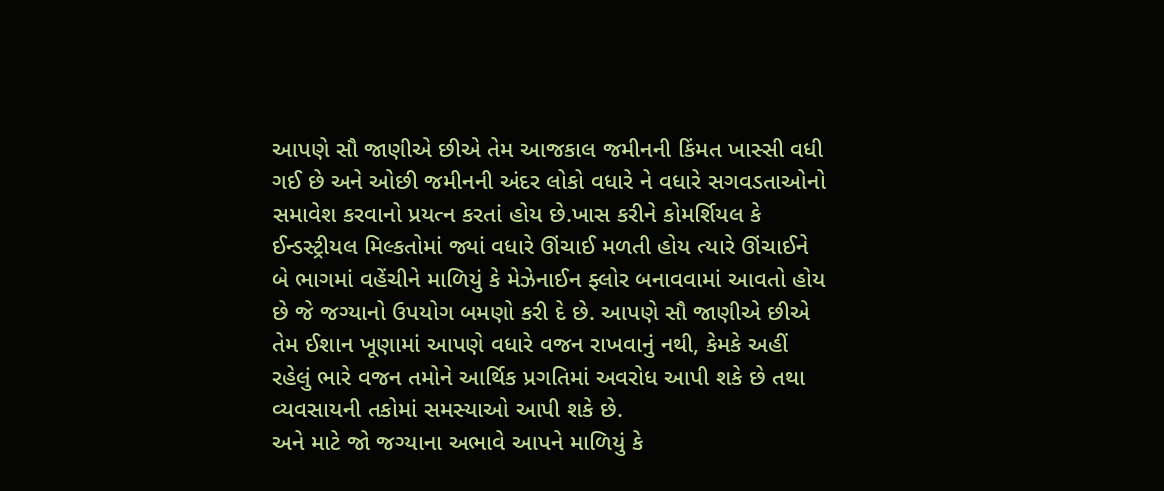આપણે સૌ જાણીએ છીએ તેમ આજકાલ જમીનની કિંમત ખાસ્સી વધી ગઈ છે અને ઓછી જમીનની અંદર લોકો વધારે ને વધારે સગવડતાઓનો સમાવેશ કરવાનો પ્રયત્ન કરતાં હોય છે.ખાસ કરીને કોમર્શિયલ કે ઈન્ડસ્ટ્રીયલ મિલ્કતોમાં જ્યાં વધારે ઊંચાઈ મળતી હોય ત્યારે ઊંચાઈને બે ભાગમાં વહેંચીને માળિયું કે મેઝેનાઈન ફ્લોર બનાવવામાં આવતો હોય છે જે જગ્યાનો ઉપયોગ બમણો કરી દે છે. આપણે સૌ જાણીએ છીએ તેમ ઈશાન ખૂણામાં આપણે વધારે વજન રાખવાનું નથી, કેમકે અહીં રહેલું ભારે વજન તમોને આર્થિક પ્રગતિમાં અવરોધ આપી શકે છે તથા વ્યવસાયની તકોમાં સમસ્યાઓ આપી શકે છે.
અને માટે જો જગ્યાના અભાવે આપને માળિયું કે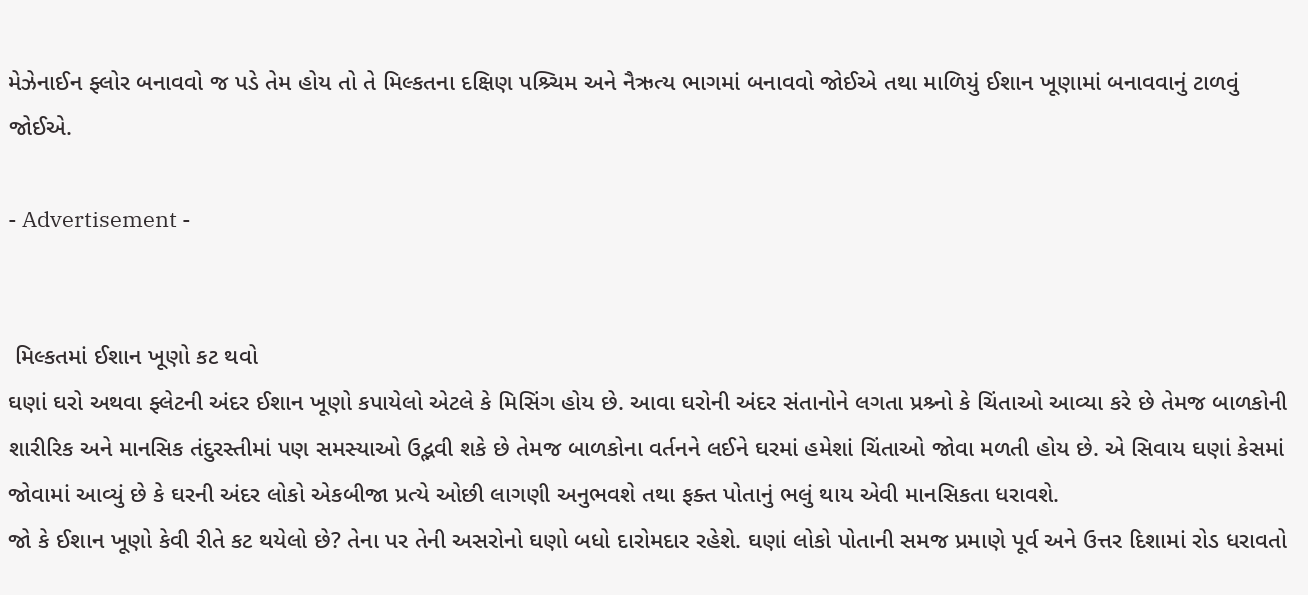મેઝેનાઈન ફ્લોર બનાવવો જ પડે તેમ હોય તો તે મિલ્કતના દક્ષિણ પશ્ર્ચિમ અને નૈઋત્ય ભાગમાં બનાવવો જોઈએ તથા માળિયું ઈશાન ખૂણામાં બનાવવાનું ટાળવું જોઈએ.

- Advertisement -


 મિલ્કતમાં ઈશાન ખૂણો કટ થવો
ઘણાં ઘરો અથવા ફ્લેટની અંદર ઈશાન ખૂણો કપાયેલો એટલે કે મિસિંગ હોય છે. આવા ઘરોની અંદર સંતાનોને લગતા પ્રશ્ર્નો કે ચિંતાઓ આવ્યા કરે છે તેમજ બાળકોની શારીરિક અને માનસિક તંદુરસ્તીમાં પણ સમસ્યાઓ ઉદ્ભવી શકે છે તેમજ બાળકોના વર્તનને લઈને ઘરમાં હમેશાં ચિંતાઓ જોવા મળતી હોય છે. એ સિવાય ઘણાં કેસમાં જોવામાં આવ્યું છે કે ઘરની અંદર લોકો એકબીજા પ્રત્યે ઓછી લાગણી અનુભવશે તથા ફક્ત પોતાનું ભલું થાય એવી માનસિકતા ધરાવશે.
જો કે ઈશાન ખૂણો કેવી રીતે કટ થયેલો છે? તેના પર તેની અસરોનો ઘણો બધો દારોમદાર રહેશે. ઘણાં લોકો પોતાની સમજ પ્રમાણે પૂર્વ અને ઉત્તર દિશામાં રોડ ધરાવતો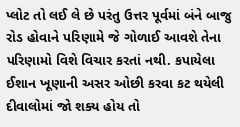પ્લોટ તો લઈ લે છે પરંતુ ઉત્તર પૂર્વમાં બંને બાજુ રોડ હોવાને પરિણામે જે ગોળાઈ આવશે તેના પરિણામો વિશે વિચાર કરતાં નથી. કપાયેલા ઈશાન ખૂણાની અસર ઓછી કરવા કટ થયેલી દીવાલોમાં જો શક્ય હોય તો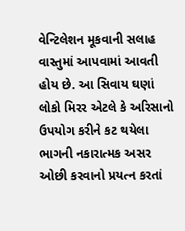વેન્ટિલેશન મૂકવાની સલાહ વાસ્તુમાં આપવામાં આવતી હોય છે. આ સિવાય ઘણાં લોકો મિરર એટલે કે અરિસાનો ઉપયોગ કરીને કટ થયેલા ભાગની નકારાત્મક અસર ઓછી કરવાનો પ્રયત્ન કરતાં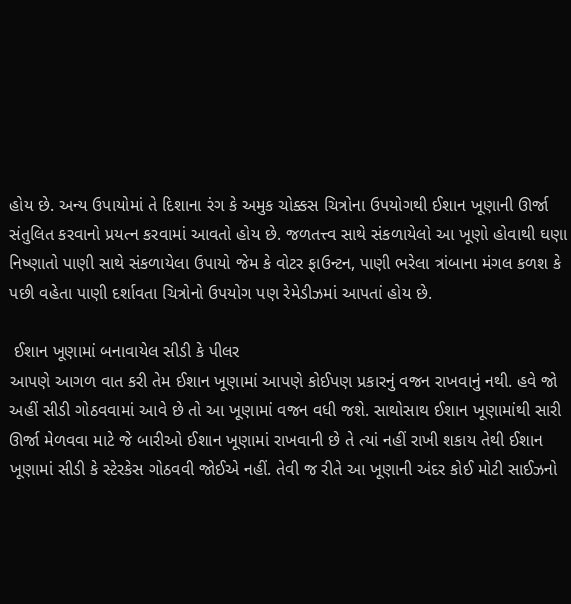હોય છે. અન્ય ઉપાયોમાં તે દિશાના રંગ કે અમુક ચોક્કસ ચિત્રોના ઉપયોગથી ઈશાન ખૂણાની ઊર્જા સંતુલિત કરવાનો પ્રયત્ન કરવામાં આવતો હોય છે. જળતત્ત્વ સાથે સંકળાયેલો આ ખૂણો હોવાથી ઘણા નિષ્ણાતો પાણી સાથે સંકળાયેલા ઉપાયો જેમ કે વોટર ફાઉન્ટન, પાણી ભરેલા ત્રાંબાના મંગલ કળશ કે પછી વહેતા પાણી દર્શાવતા ચિત્રોનો ઉપયોગ પણ રેમેડીઝમાં આપતાં હોય છે.

 ઈશાન ખૂણામાં બનાવાયેલ સીડી કે પીલર
આપણે આગળ વાત કરી તેમ ઈશાન ખૂણામાં આપણે કોઈપણ પ્રકારનું વજન રાખવાનું નથી. હવે જો અહીં સીડી ગોઠવવામાં આવે છે તો આ ખૂણામાં વજન વધી જશે. સાથોસાથ ઈશાન ખૂણામાંથી સારી ઊર્જા મેળવવા માટે જે બારીઓ ઈશાન ખૂણામાં રાખવાની છે તે ત્યાં નહીં રાખી શકાય તેથી ઈશાન ખૂણામાં સીડી કે સ્ટેરકેસ ગોઠવવી જોઈએ નહીં. તેવી જ રીતે આ ખૂણાની અંદર કોઈ મોટી સાઈઝનો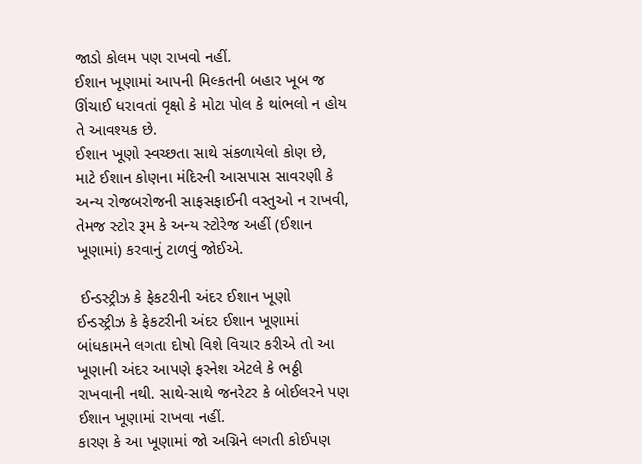જાડો કોલમ પણ રાખવો નહીં.
ઈશાન ખૂણામાં આપની મિલ્કતની બહાર ખૂબ જ ઊંચાઈ ધરાવતાં વૃક્ષો કે મોટા પોલ કે થાંભલો ન હોય તે આવશ્યક છે.
ઈશાન ખૂણો સ્વચ્છતા સાથે સંકળાયેલો કોણ છે, માટે ઈશાન કોણના મંદિરની આસપાસ સાવરણી કે અન્ય રોજબરોજની સાફસફાઈની વસ્તુઓ ન રાખવી, તેમજ સ્ટોર રૂમ કે અન્ય સ્ટોરેજ અહીં (ઈશાન ખૂણામાં) કરવાનું ટાળવું જોઈએ.

 ઈન્ડસ્ટ્રીઝ કે ફેકટરીની અંદર ઈશાન ખૂણો
ઈન્ડસ્ટ્રીઝ કે ફેકટરીની અંદર ઈશાન ખૂણામાં બાંધકામને લગતા દોષો વિશે વિચાર કરીએ તો આ ખૂણાની અંદર આપણે ફરનેશ એટલે કે ભઠ્ઠી રાખવાની નથી. સાથે-સાથે જનરેટર કે બોઈલરને પણ ઈશાન ખૂણામાં રાખવા નહીં.
કારણ કે આ ખૂણામાં જો અગ્નિને લગતી કોઈપણ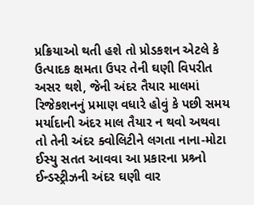પ્રક્રિયાઓ થતી હશે તો પ્રોડકશન એટલે કે ઉત્પાદક ક્ષમતા ઉપર તેની ઘણી વિપરીત અસર થશે, જેની અંદર તૈયાર માલમાં રિજેકશનનું પ્રમાણ વધારે હોવું કે પછી સમય મર્યાદાની અંદર માલ તૈયાર ન થવો અથવા તો તેની અંદર ક્વોલિટીને લગતા નાના-મોટા ઈસ્યુ સતત આવવા આ પ્રકારના પ્રશ્ર્નો ઈન્ડસ્ટ્રીઝની અંદર ઘણી વાર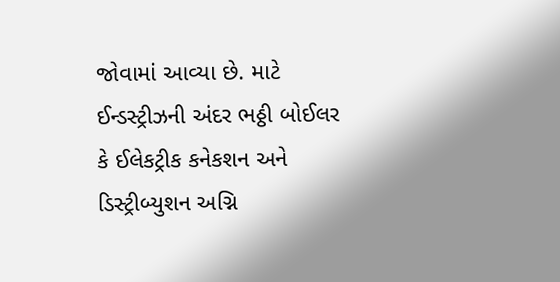જોવામાં આવ્યા છે. માટે ઈન્ડસ્ટ્રીઝની અંદર ભઠ્ઠી બોઈલર કે ઈલેકટ્રીક કનેકશન અને ડિસ્ટ્રીબ્યુશન અગ્નિ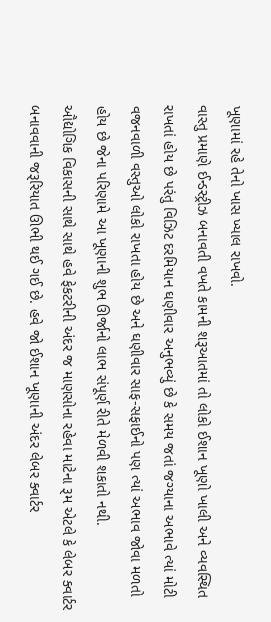ખૂણામાં રહે તેનો ખાસ ખ્યાલ રાખવો.
વાસ્તુ પ્રમાણે ઈન્ડસ્ટ્રીઝ બનાવતી વખતે કામની શરૂઆતમાં તો લોકો ઈશાન ખૂણો ખાલી અને વ્યવસ્થિત રાખતાં હોય છે પરંતુ વિઝિટ દરમિયાન ઘણીવાર અનુભવ્યું છે કે સમય જતાં જગ્યાના અભાવે ત્યાં મોટી વજનવાળી વસ્તુઓ લોકો રાખતા હોય છે અને ઘણીવાર સાફ-સફાઈનો પણ ત્યાં અભાવ જોવા મળતો હોય છે જેના પરિણામે આ ખૂણાની શુભ ઊર્જાનો લાભ સંપૂર્ણ રીતે મેળવી શકાતો નથી.
ઔદ્યોગિક વિકાસની સાથે સાથે હવે ફેકટરીની અંદર જ માણસોના રહેવા માટેના રૂમ એટલે કે લેબર ક્વાર્ટર બનાવવાની જરૂરિયાત ઊભી થઈ ગઈ છે. હવે જો ઈશાન ખૂણાની અંદર લેબર ક્વાર્ટર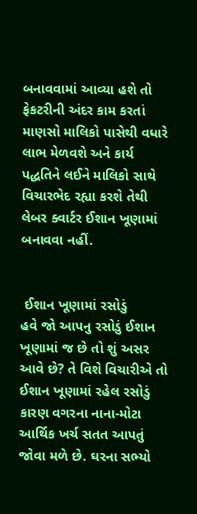બનાવવામાં આવ્યા હશે તો ફેકટરીની અંદર કામ કરતાં માણસો માલિકો પાસેથી વધારે લાભ મેળવશે અને કાર્ય પદ્ધતિને લઈને માલિકો સાથે વિચારભેદ રહ્યા કરશે તેથી લેબર ક્વાર્ટર ઈશાન ખૂણામાં બનાવવા નહીં.


 ઈશાન ખૂણામાં રસોડું
હવે જો આપનુ રસોડું ઈશાન ખૂણામાં જ છે તો શું અસર આવે છે? તે વિશે વિચારીએ તો ઈશાન ખૂણામાં રહેલ રસોડું કારણ વગરના નાના-મોટા આર્થિક ખર્ચ સતત આપતું જોવા મળે છે. ઘરના સભ્યો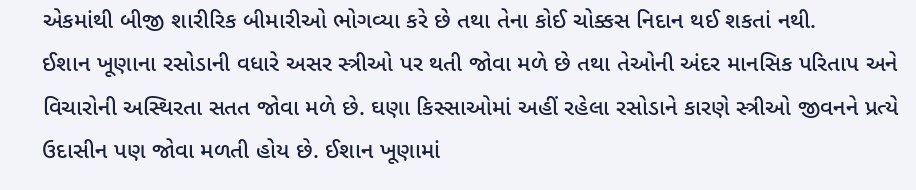એકમાંથી બીજી શારીરિક બીમારીઓ ભોગવ્યા કરે છે તથા તેના કોઈ ચોક્કસ નિદાન થઈ શકતાં નથી.
ઈશાન ખૂણાના રસોડાની વધારે અસર સ્ત્રીઓ પર થતી જોવા મળે છે તથા તેઓની અંદર માનસિક પરિતાપ અને વિચારોની અસ્થિરતા સતત જોવા મળે છે. ઘણા કિસ્સાઓમાં અહીં રહેલા રસોડાને કારણે સ્ત્રીઓ જીવનને પ્રત્યે ઉદાસીન પણ જોવા મળતી હોય છે. ઈશાન ખૂણામાં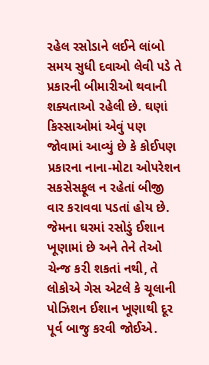રહેલ રસોડાને લઈને લાંબો સમય સુધી દવાઓ લેવી પડે તે પ્રકારની બીમારીઓ થવાની શક્યતાઓ રહેલી છે. ઘણાં કિસ્સાઓમાં એવું પણ જોવામાં આવ્યું છે કે કોઈપણ પ્રકારના નાના-મોટા ઓપરેશન સકસેસફૂલ ન રહેતાં બીજી વાર કરાવવા પડતાં હોય છે.
જેમના ઘરમાં રસોડું ઈશાન ખૂણામાં છે અને તેને તેઓ ચેન્જ કરી શકતાં નથી, તે લોકોએ ગેસ એટલે કે ચૂલાની પોઝિશન ઈશાન ખૂણાથી દૂર પૂર્વ બાજુ કરવી જોઈએ.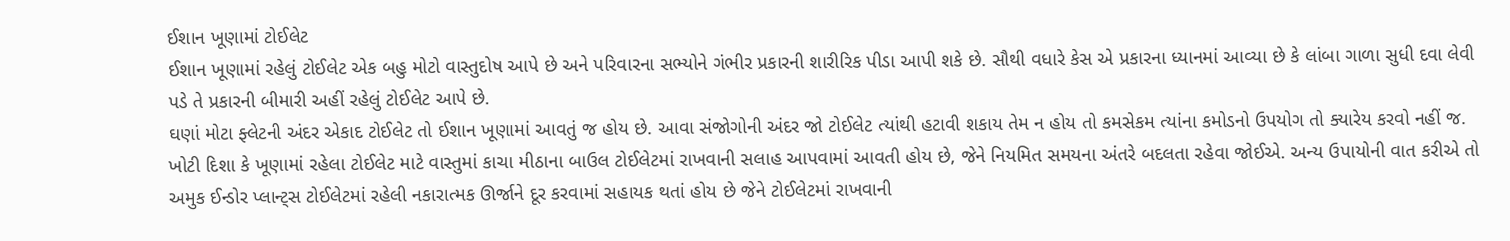ઈશાન ખૂણામાં ટોઈલેટ
ઈશાન ખૂણામાં રહેલું ટોઈલેટ એક બહુ મોટો વાસ્તુદોષ આપે છે અને પરિવારના સભ્યોને ગંભીર પ્રકારની શારીરિક પીડા આપી શકે છે. સૌથી વધારે કેસ એ પ્રકારના ધ્યાનમાં આવ્યા છે કે લાંબા ગાળા સુધી દવા લેવી પડે તે પ્રકારની બીમારી અહીં રહેલું ટોઈલેટ આપે છે.
ઘણાં મોટા ફ્લેટની અંદર એકાદ ટોઈલેટ તો ઈશાન ખૂણામાં આવતું જ હોય છે. આવા સંજોગોની અંદર જો ટોઈલેટ ત્યાંથી હટાવી શકાય તેમ ન હોય તો કમસેકમ ત્યાંના કમોડનો ઉપયોગ તો ક્યારેય કરવો નહીં જ.
ખોટી દિશા કે ખૂણામાં રહેલા ટોઈલેટ માટે વાસ્તુમાં કાચા મીઠાના બાઉલ ટોઈલેટમાં રાખવાની સલાહ આપવામાં આવતી હોય છે, જેને નિયમિત સમયના અંતરે બદલતા રહેવા જોઈએ. અન્ય ઉપાયોની વાત કરીએ તો અમુક ઈન્ડોર પ્લાન્ટ્સ ટોઈલેટમાં રહેલી નકારાત્મક ઊર્જાને દૂર કરવામાં સહાયક થતાં હોય છે જેને ટોઈલેટમાં રાખવાની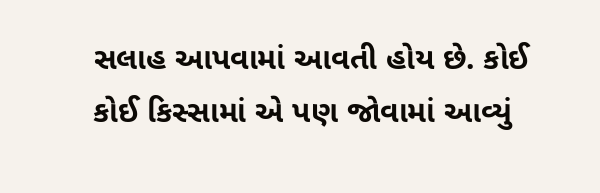સલાહ આપવામાં આવતી હોય છે. કોઈ કોઈ કિસ્સામાં એ પણ જોવામાં આવ્યું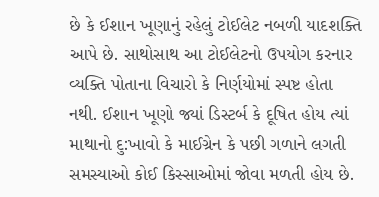છે કે ઈશાન ખૂણાનું રહેલું ટોઈલેટ નબળી યાદશક્તિ આપે છે. સાથોસાથ આ ટોઈલેટનો ઉપયોગ કરનાર વ્યક્તિ પોતાના વિચારો કે નિર્ણયોમાં સ્પષ્ટ હોતા નથી. ઈશાન ખૂણો જ્યાં ડિસ્ટર્બ કે દૂષિત હોય ત્યાં માથાનો દુ:ખાવો કે માઈગ્રેન કે પછી ગળાને લગતી સમસ્યાઓ કોઈ કિસ્સાઓમાં જોવા મળતી હોય છે.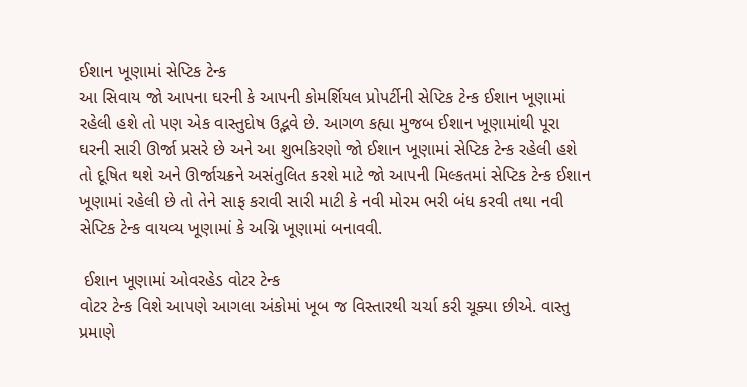ઈશાન ખૂણામાં સેપ્ટિક ટેન્ક
આ સિવાય જો આપના ઘરની કે આપની કોમર્શિયલ પ્રોપર્ટીની સેપ્ટિક ટેન્ક ઈશાન ખૂણામાં રહેલી હશે તો પણ એક વાસ્તુદોષ ઉદ્ભવે છે. આગળ કહ્યા મુજબ ઈશાન ખૂણામાંથી પૂરા ઘરની સારી ઊર્જા પ્રસરે છે અને આ શુભકિરણો જો ઈશાન ખૂણામાં સેપ્ટિક ટેન્ક રહેલી હશે તો દૂષિત થશે અને ઊર્જાચક્રને અસંતુલિત કરશે માટે જો આપની મિલ્કતમાં સેપ્ટિક ટેન્ક ઈશાન ખૂણામાં રહેલી છે તો તેને સાફ કરાવી સારી માટી કે નવી મોરમ ભરી બંધ કરવી તથા નવી સેપ્ટિક ટેન્ક વાયવ્ય ખૂણામાં કે અગ્નિ ખૂણામાં બનાવવી.

 ઈશાન ખૂણામાં ઓવરહેડ વોટર ટેન્ક
વોટર ટેન્ક વિશે આપણે આગલા અંકોમાં ખૂબ જ વિસ્તારથી ચર્ચા કરી ચૂક્યા છીએ. વાસ્તુ પ્રમાણે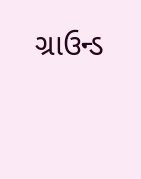ગ્રાઉન્ડ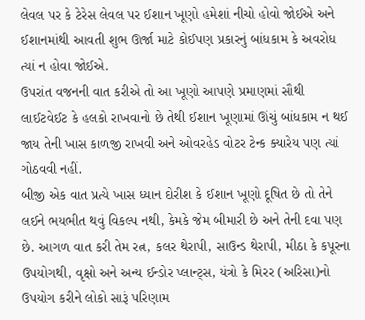લેવલ પર કે ટેરેસ લેવલ પર ઈશાન ખૂણો હમેશાં નીચો હોવો જોઈએ અને ઈશાનમાંથી આવતી શુભ ઊર્જા માટે કોઈપણ પ્રકારનું બાંધકામ કે અવરોધ ત્યાં ન હોવા જોઈએ.
ઉપરાંત વજનની વાત કરીએ તો આ ખૂણો આપણે પ્રમાણમાં સૌથી લાઈટવેઈટ કે હલકો રાખવાનો છે તેથી ઈશાન ખૂણામાં ઊંચું બાંધકામ ન થઈ જાય તેની ખાસ કાળજી રાખવી અને ઓવરહેડ વોટર ટેન્ક ક્યારેય પણ ત્યાં ગોઠવવી નહીં.
બીજી એક વાત પ્રત્યે ખાસ ધ્યાન દોરીશ કે ઈશાન ખૂણો દૂષિત છે તો તેને લઈને ભયભીત થવું વિકલ્પ નથી, કેમકે જેમ બીમારી છે અને તેની દવા પણ છે. આગળ વાત કરી તેમ રત્ન, કલર થેરાપી, સાઉન્ડ થેરાપી, મીઠા કે કપૂરના ઉપયોગથી, વૃક્ષો અને અન્ય ઈન્ડોર પ્લાન્ટ્સ, યંત્રો કે મિરર (અરિસા)નો ઉપયોગ કરીને લોકો સારૂં પરિણામ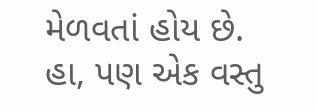મેળવતાં હોય છે.
હા, પણ એક વસ્તુ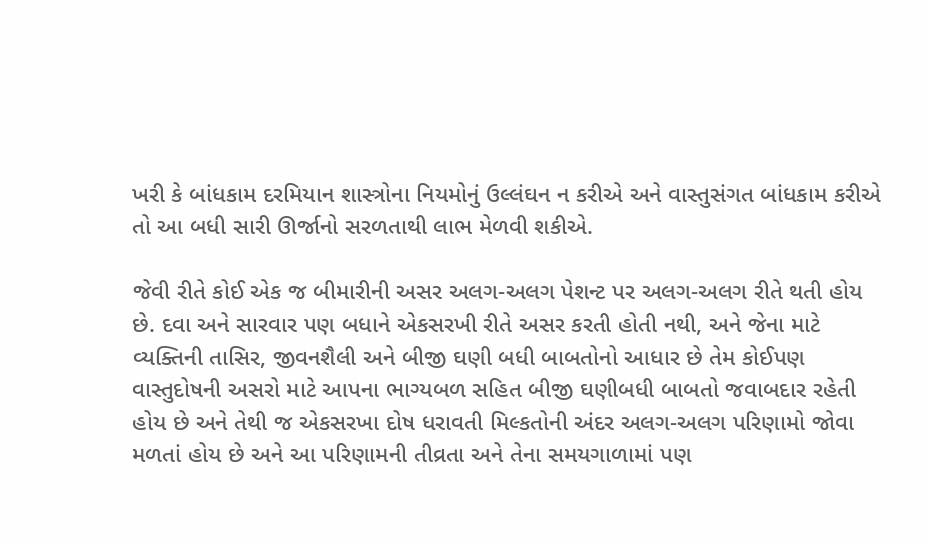ખરી કે બાંધકામ દરમિયાન શાસ્ત્રોના નિયમોનું ઉલ્લંઘન ન કરીએ અને વાસ્તુસંગત બાંધકામ કરીએ તો આ બધી સારી ઊર્જાનો સરળતાથી લાભ મેળવી શકીએ.

જેવી રીતે કોઈ એક જ બીમારીની અસર અલગ-અલગ પેશન્ટ પર અલગ-અલગ રીતે થતી હોય છે. દવા અને સારવાર પણ બધાને એકસરખી રીતે અસર કરતી હોતી નથી, અને જેના માટે વ્યક્તિની તાસિર, જીવનશૈલી અને બીજી ઘણી બધી બાબતોનો આધાર છે તેમ કોઈપણ વાસ્તુદોષની અસરો માટે આપના ભાગ્યબળ સહિત બીજી ઘણીબધી બાબતો જવાબદાર રહેતી હોય છે અને તેથી જ એકસરખા દોષ ધરાવતી મિલ્કતોની અંદર અલગ-અલગ પરિણામો જોવા મળતાં હોય છે અને આ પરિણામની તીવ્રતા અને તેના સમયગાળામાં પણ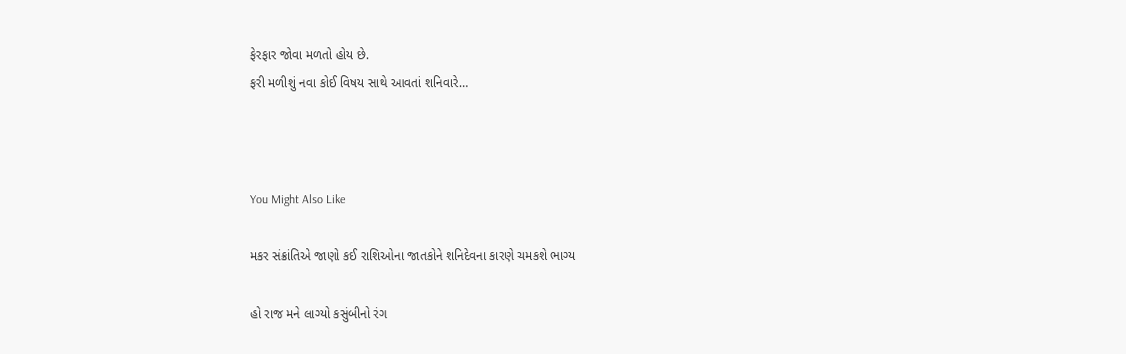ફેરફાર જોવા મળતો હોય છે.
ફરી મળીશું નવા કોઈ વિષય સાથે આવતાં શનિવારે…



You Might Also Like

મકર સંક્રાંતિએ જાણો કઈ રાશિઓના જાતકોને શનિદેવના કારણે ચમકશે ભાગ્ય

હો રાજ મને લાગ્યો કસુંબીનો રંગ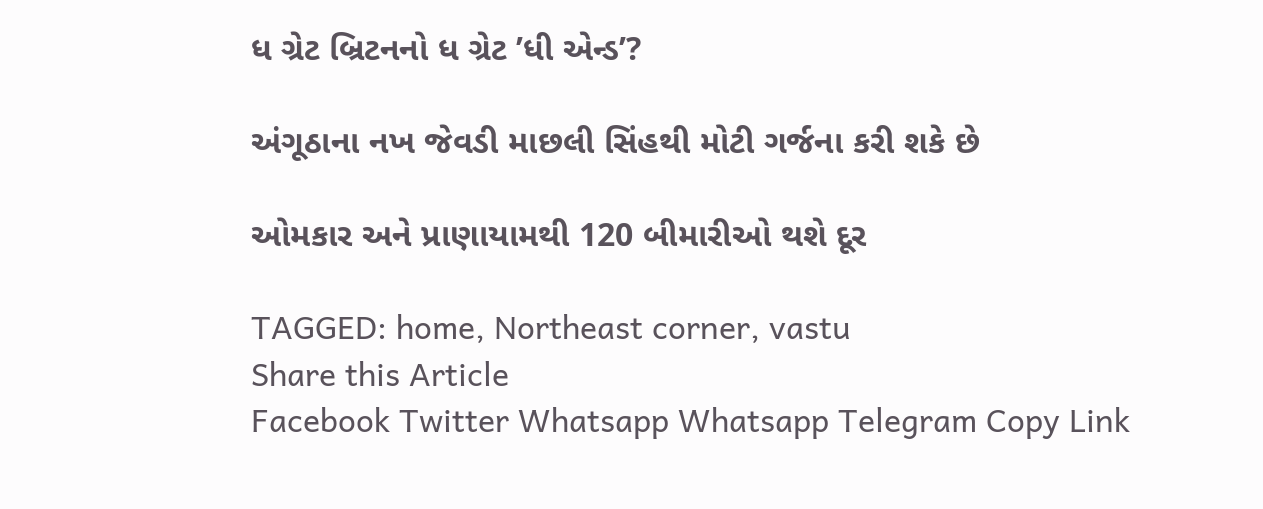ધ ગ્રેટ બ્રિટનનો ધ ગ્રેટ ’ધી એન્ડ’?

અંગૂઠાના નખ જેવડી માછલી સિંહથી મોટી ગર્જના કરી શકે છે

ઓમકાર અને પ્રાણાયામથી 120 બીમારીઓ થશે દૂર

TAGGED: home, Northeast corner, vastu
Share this Article
Facebook Twitter Whatsapp Whatsapp Telegram Copy Link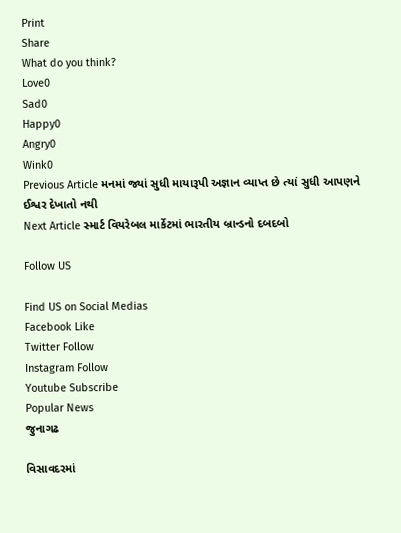Print
Share
What do you think?
Love0
Sad0
Happy0
Angry0
Wink0
Previous Article મનમાં જ્યાં સુધી માયારૂપી અજ્ઞાન વ્યાપ્ત છે ત્યાં સુધી આપણને ઈશ્વર દેખાતો નથી
Next Article સ્માર્ટ વિયરેબલ માર્કેટમાં ભારતીય બ્રાન્ડનો દબદબો

Follow US

Find US on Social Medias
Facebook Like
Twitter Follow
Instagram Follow
Youtube Subscribe
Popular News
જુનાગઢ

વિસાવદરમાં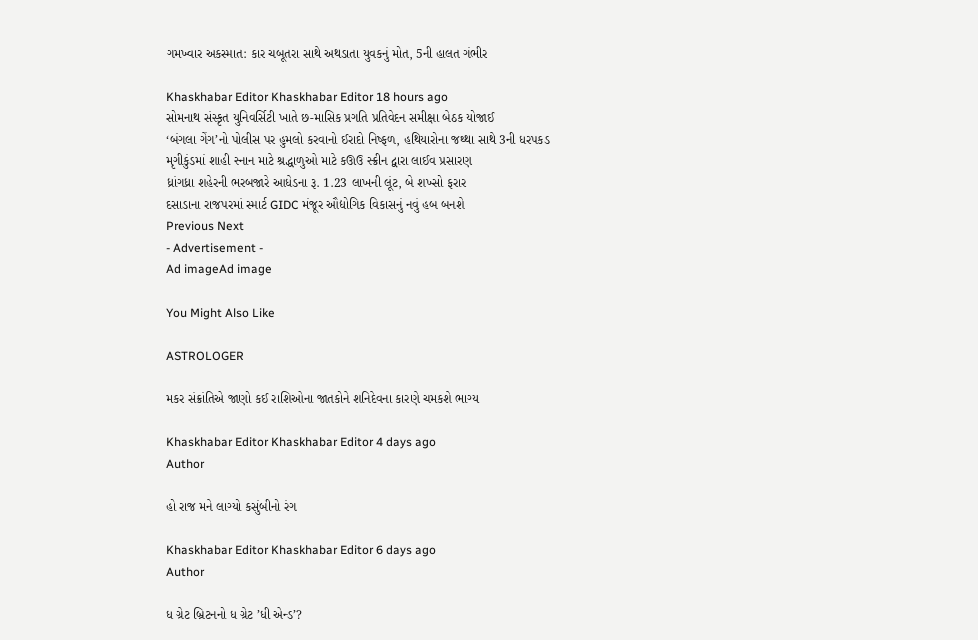ગમખ્વાર અકસ્માત: કાર ચબૂતરા સાથે અથડાતા યુવકનું મોત, 5ની હાલત ગંભીર

Khaskhabar Editor Khaskhabar Editor 18 hours ago
સોમનાથ સંસ્કૃત યુનિવર્સિટી ખાતે છ-માસિક પ્રગતિ પ્રતિવેદન સમીક્ષા બેઠક યોજાઈ
‘બંગલા ગેંગ’નો પોલીસ પર હુમલો કરવાનો ઈરાદો નિષ્ફળ, હથિયારોના જથ્થા સાથે 3ની ધરપકડ
મૃગીકુંડમાં શાહી સ્નાન માટે શ્રદ્ધાળુઓ માટે કઊઉ સ્ક્રીન દ્વારા લાઈવ પ્રસારણ
ધ્રાંગધ્રા શહેરની ભરબજારે આધેડના રૂ. 1.23 લાખની લૂંટ, બે શખ્સો ફરાર
દસાડાના રાજપરમાં સ્માર્ટ GIDC મંજૂર ઔદ્યોગિક વિકાસનું નવું હબ બનશે
Previous Next
- Advertisement -
Ad imageAd image

You Might Also Like

ASTROLOGER

મકર સંક્રાંતિએ જાણો કઈ રાશિઓના જાતકોને શનિદેવના કારણે ચમકશે ભાગ્ય

Khaskhabar Editor Khaskhabar Editor 4 days ago
Author

હો રાજ મને લાગ્યો કસુંબીનો રંગ

Khaskhabar Editor Khaskhabar Editor 6 days ago
Author

ધ ગ્રેટ બ્રિટનનો ધ ગ્રેટ ’ધી એન્ડ’?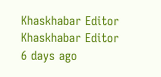Khaskhabar Editor Khaskhabar Editor 6 days ago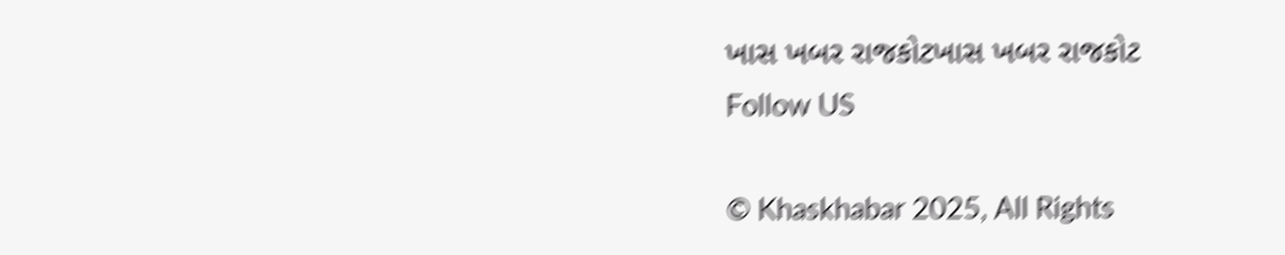ખાસ ખબર રાજકોટખાસ ખબર રાજકોટ
Follow US

© Khaskhabar 2025, All Rights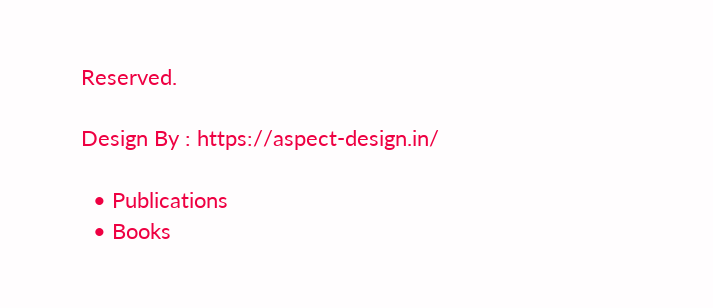Reserved.

Design By : https://aspect-design.in/

  • Publications
  • Books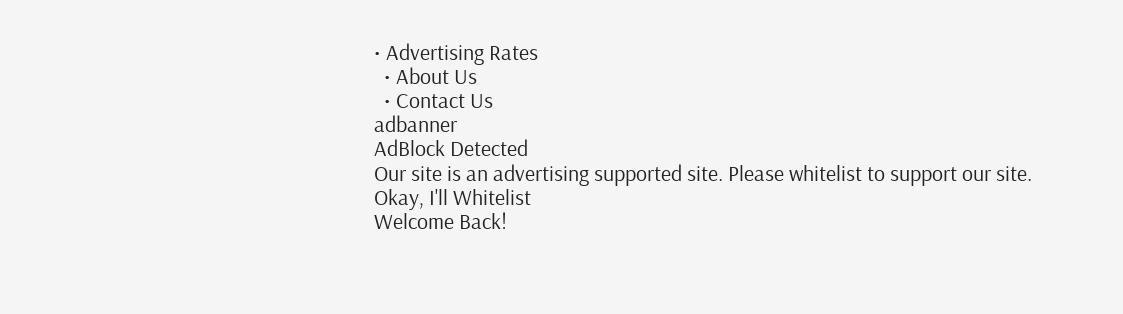• Advertising Rates
  • About Us
  • Contact Us
adbanner
AdBlock Detected
Our site is an advertising supported site. Please whitelist to support our site.
Okay, I'll Whitelist
Welcome Back!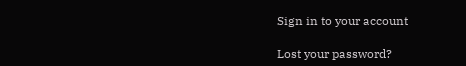Sign in to your account

Lost your password?